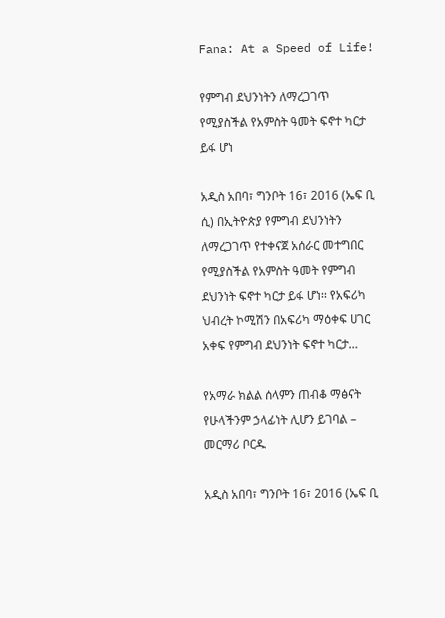Fana: At a Speed of Life!

የምግብ ደህንነትን ለማረጋገጥ የሚያስችል የአምስት ዓመት ፍኖተ ካርታ ይፋ ሆነ

አዲስ አበባ፣ ግንቦት 16፣ 2016 (ኤፍ ቢ ሲ) በኢትዮጵያ የምግብ ደህንነትን ለማረጋገጥ የተቀናጀ አሰራር መተግበር የሚያስችል የአምስት ዓመት የምግብ ደህንነት ፍኖተ ካርታ ይፋ ሆነ፡፡ የአፍሪካ ህብረት ኮሚሽን በአፍሪካ ማዕቀፍ ሀገር አቀፍ የምግብ ደህንነት ፍኖተ ካርታ…

የአማራ ክልል ሰላምን ጠብቆ ማፅናት የሁላችንም ኃላፊነት ሊሆን ይገባል – መርማሪ ቦርዱ

አዲስ አበባ፣ ግንቦት 16፣ 2016 (ኤፍ ቢ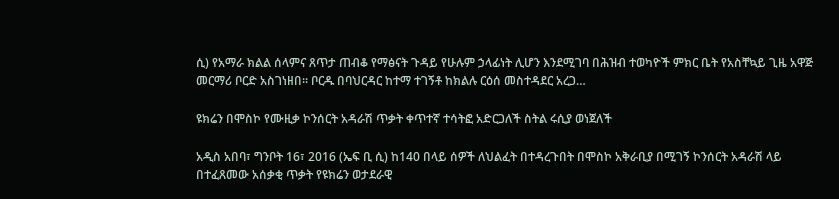ሲ) የአማራ ክልል ሰላምና ጸጥታ ጠብቆ የማፅናት ጉዳይ የሁሉም ኃላፊነት ሊሆን እንደሚገባ በሕዝብ ተወካዮች ምክር ቤት የአስቸኳይ ጊዜ አዋጅ መርማሪ ቦርድ አስገነዘበ። ቦርዱ በባህርዳር ከተማ ተገኝቶ ከክልሉ ርዕሰ መስተዳደር አረጋ…

ዩክሬን በሞስኮ የሙዚቃ ኮንሰርት አዳራሽ ጥቃት ቀጥተኛ ተሳትፎ አድርጋለች ስትል ሩሲያ ወነጀለች

አዲስ አበባ፣ ግንቦት 16፣ 2016 (ኤፍ ቢ ሲ) ከ140 በላይ ሰዎች ለህልፈት በተዳረጉበት በሞስኮ አቅራቢያ በሚገኝ ኮንሰርት አዳራሽ ላይ በተፈጸመው አሰቃቂ ጥቃት የዩክሬን ወታደራዊ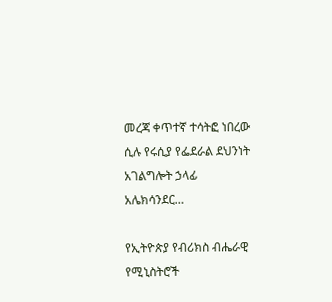መረጃ ቀጥተኛ ተሳትፎ ነበረው ሲሉ የሩሲያ የፌደራል ደህንነት አገልግሎት ኃላፊ አሌክሳንደር…

የኢትዮጵያ የብሪክስ ብሔራዊ የሚኒስትሮች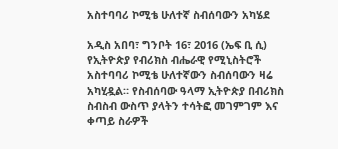አስተባባሪ ኮሚቴ ሁለተኛ ስብሰባውን አካሄደ

አዲስ አበባ፣ ግንቦት 16፣ 2016 (ኤፍ ቢ ሲ) የኢትዮጵያ የብሪክስ ብሔራዊ የሚኒስትሮች አስተባባሪ ኮሚቴ ሁለተኛውን ስብሰባውን ዛሬ አካሂዷል። የስብሰባው ዓላማ ኢትዮጵያ በብሪክስ ስብስብ ውስጥ ያላትን ተሳትፎ መገምገም እና ቀጣይ ስራዎች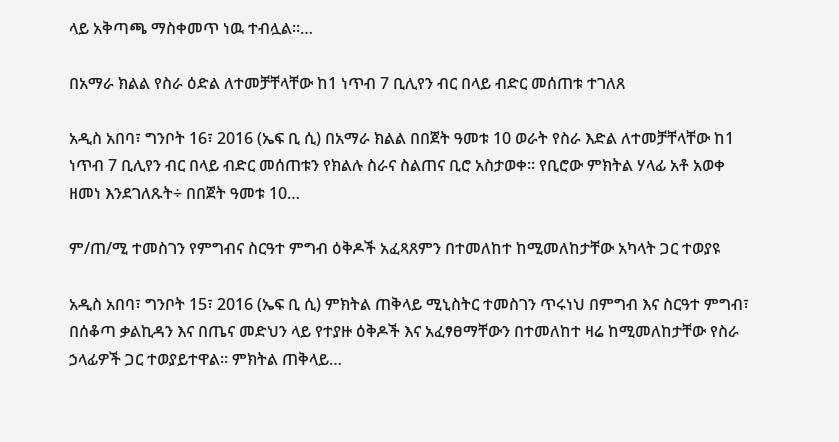ላይ አቅጣጫ ማስቀመጥ ነዉ ተብሏል።…

በአማራ ክልል የስራ ዕድል ለተመቻቸላቸው ከ1 ነጥብ 7 ቢሊየን ብር በላይ ብድር መሰጠቱ ተገለጸ

አዲስ አበባ፣ ግንቦት 16፣ 2016 (ኤፍ ቢ ሲ) በአማራ ክልል በበጀት ዓመቱ 10 ወራት የስራ እድል ለተመቻቸላቸው ከ1 ነጥብ 7 ቢሊየን ብር በላይ ብድር መሰጠቱን የክልሉ ስራና ስልጠና ቢሮ አስታወቀ። የቢሮው ምክትል ሃላፊ አቶ አወቀ ዘመነ እንደገለጹት÷ በበጀት ዓመቱ 10…

ም/ጠ/ሚ ተመስገን የምግብና ስርዓተ ምግብ ዕቅዶች አፈጻጸምን በተመለከተ ከሚመለከታቸው አካላት ጋር ተወያዩ

አዲስ አበባ፣ ግንቦት 15፣ 2016 (ኤፍ ቢ ሲ) ምክትል ጠቅላይ ሚኒስትር ተመስገን ጥሩነህ በምግብ እና ስርዓተ ምግብ፣ በሰቆጣ ቃልኪዳን እና በጤና መድህን ላይ የተያዙ ዕቅዶች እና አፈፃፀማቸውን በተመለከተ ዛሬ ከሚመለከታቸው የስራ ኃላፊዎች ጋር ተወያይተዋል። ምክትል ጠቅላይ…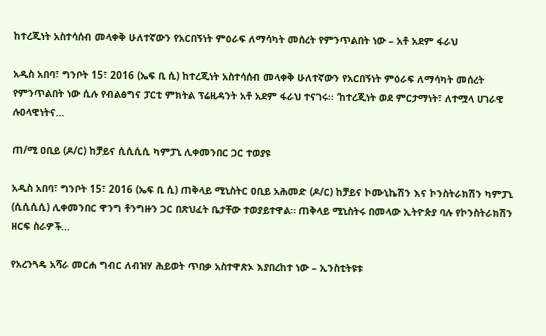ከተረጂነት አስተሳሰብ መላቀቅ ሁለተኛውን የአርበኝነት ምዕራፍ ለማሳካት መሰረት የምንጥልበት ነው – አቶ አደም ፋራህ

አዲስ አበባ፣ ግንቦት 15፣ 2016 (ኤፍ ቢ ሲ) ከተረጂነት አስተሳሰብ መላቀቅ ሁለተኛውን የአርበኝነት ምዕራፍ ለማሳካት መሰረት የምንጥልበት ነው ሲሉ የብልፅግና ፓርቲ ምክትል ፕሬዚዳንት አቶ አደም ፋራህ ተናገሩ፡፡ ‘ከተረጂነት ወደ ምርታማነት፣ ለተሟላ ሀገራዊ ሉዐላዊነትና…

ጠ/ሚ ዐቢይ (ዶ/ር) ከቻይና ሲሲሲሲ ካምፓኒ ሊቀመንበር ጋር ተወያዩ

አዲስ አበባ፣ ግንቦት 15፣ 2016 (ኤፍ ቢ ሲ) ጠቅላይ ሚኒስትር ዐቢይ አሕመድ (ዶ/ር) ከቻይና ኮሙኒኬሽን እና ኮንስትራክሽን ካምፓኒ (ሲሲሲሲ) ሊቀመንበር ዋንግ ቶንግዙን ጋር በጽህፈት ቤታቸው ተወያይተዋል። ጠቅላይ ሚኒስትሩ በመላው ኢትዮጵያ ባሉ የኮንስትራክሽን ዘርፍ ስራዎች…

የአረንጓዴ አሻራ መርሐ ግብር ለብዝሃ ሕይወት ጥበቃ አስተዋጽኦ እያበረከተ ነው – ኢንስቲትዩቱ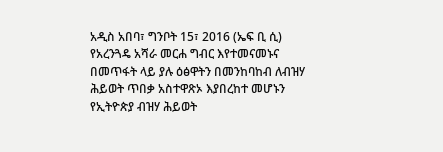አዲስ አበባ፣ ግንቦት 15፣ 2016 (ኤፍ ቢ ሲ) የአረንጓዴ አሻራ መርሐ ግብር እየተመናመኑና በመጥፋት ላይ ያሉ ዕፅዋትን በመንከባከብ ለብዝሃ ሕይወት ጥበቃ አስተዋጽኦ እያበረከተ መሆኑን የኢትዮጵያ ብዝሃ ሕይወት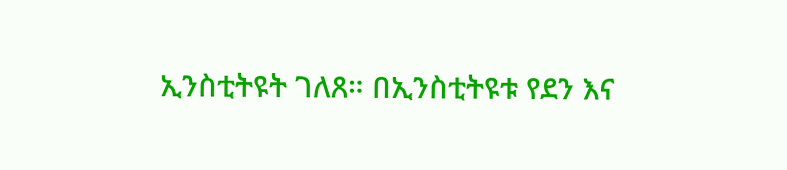ኢንስቲትዩት ገለጸ። በኢንስቲትዩቱ የደን እና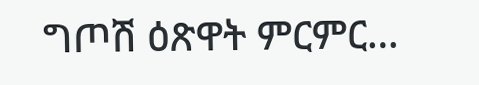ግጦሽ ዕጽዋት ምርምር…